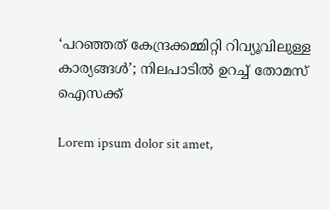‘പറഞ്ഞത് കേന്ദ്രക്കമ്മിറ്റി റിവ്യൂവിലുള്ള കാര്യങ്ങള്‍’; നിലപാടില്‍ ഉറച്ച് തോമസ് ഐസക്ക്

Lorem ipsum dolor sit amet,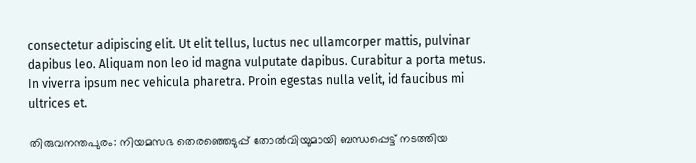consectetur adipiscing elit. Ut elit tellus, luctus nec ullamcorper mattis, pulvinar dapibus leo. Aliquam non leo id magna vulputate dapibus. Curabitur a porta metus. In viverra ipsum nec vehicula pharetra. Proin egestas nulla velit, id faucibus mi ultrices et.

തിരുവനന്തപുരം: നിയമസഭ തെരഞ്ഞെടുപ്പ് തോല്‍വിയുമായി ബന്ധപ്പെട്ട് നടത്തിയ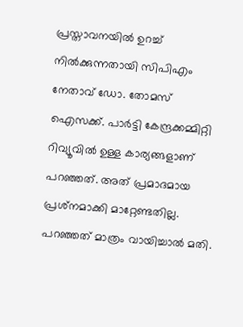പ്രസ്താവനയില്‍ ഉറച്ച് നില്‍ക്കുന്നതായി സിപിഎം നേതാവ് ഡോ. തോമസ് ഐസക്ക്. പാര്‍ട്ടി കേന്ദ്രക്കമ്മിറ്റി റിവ്യൂവില്‍ ഉള്ള കാര്യങ്ങളാണ് പറഞ്ഞത്. അത് പ്രമാദമായ പ്രശ്‌നമാക്കി മാറ്റേണ്ടതില്ല. പറഞ്ഞത് മാത്രം വായിച്ചാല്‍ മതി.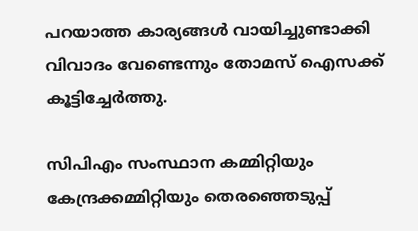പറയാത്ത കാര്യങ്ങള്‍ വായിച്ചുണ്ടാക്കി വിവാദം വേണ്ടെന്നും തോമസ് ഐസക്ക് കൂട്ടിച്ചേര്‍ത്തു.

സിപിഎം സംസ്ഥാന കമ്മിറ്റിയും കേന്ദ്രക്കമ്മിറ്റിയും തെരഞ്ഞെടുപ്പ്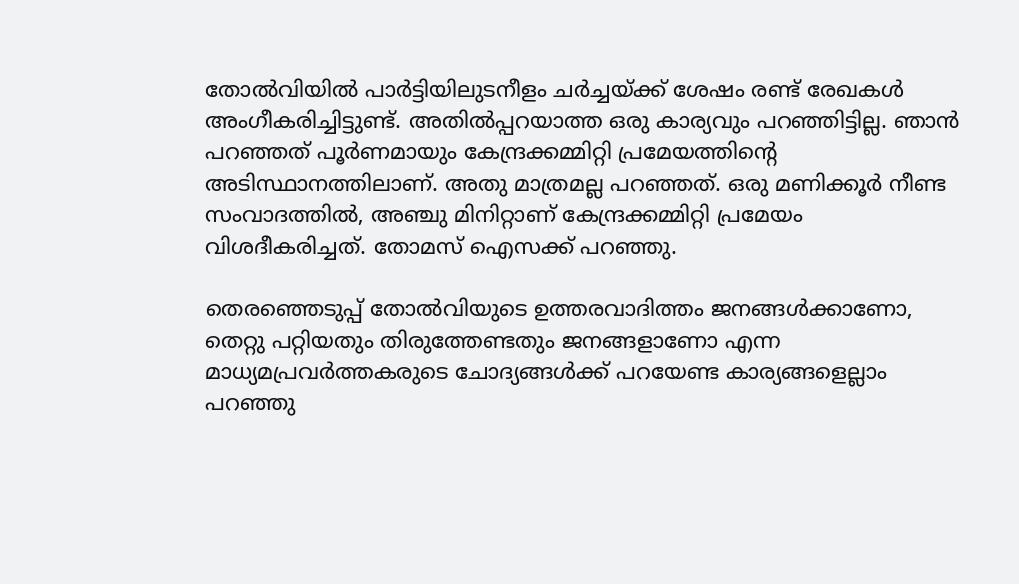തോല്‍വിയില്‍ പാര്‍ട്ടിയിലുടനീളം ചര്‍ച്ചയ്ക്ക് ശേഷം രണ്ട് രേഖകള്‍ അംഗീകരിച്ചിട്ടുണ്ട്. അതില്‍പ്പറയാത്ത ഒരു കാര്യവും പറഞ്ഞിട്ടില്ല. ഞാന്‍ പറഞ്ഞത് പൂര്‍ണമായും കേന്ദ്രക്കമ്മിറ്റി പ്രമേയത്തിന്റെ അടിസ്ഥാനത്തിലാണ്. അതു മാത്രമല്ല പറഞ്ഞത്. ഒരു മണിക്കൂര്‍ നീണ്ട സംവാദത്തില്‍, അഞ്ചു മിനിറ്റാണ് കേന്ദ്രക്കമ്മിറ്റി പ്രമേയം വിശദീകരിച്ചത്. തോമസ് ഐസക്ക് പറഞ്ഞു.

തെരഞ്ഞെടുപ്പ് തോല്‍വിയുടെ ഉത്തരവാദിത്തം ജനങ്ങള്‍ക്കാണോ, തെറ്റു പറ്റിയതും തിരുത്തേണ്ടതും ജനങ്ങളാണോ എന്ന മാധ്യമപ്രവര്‍ത്തകരുടെ ചോദ്യങ്ങള്‍ക്ക് പറയേണ്ട കാര്യങ്ങളെല്ലാം പറഞ്ഞു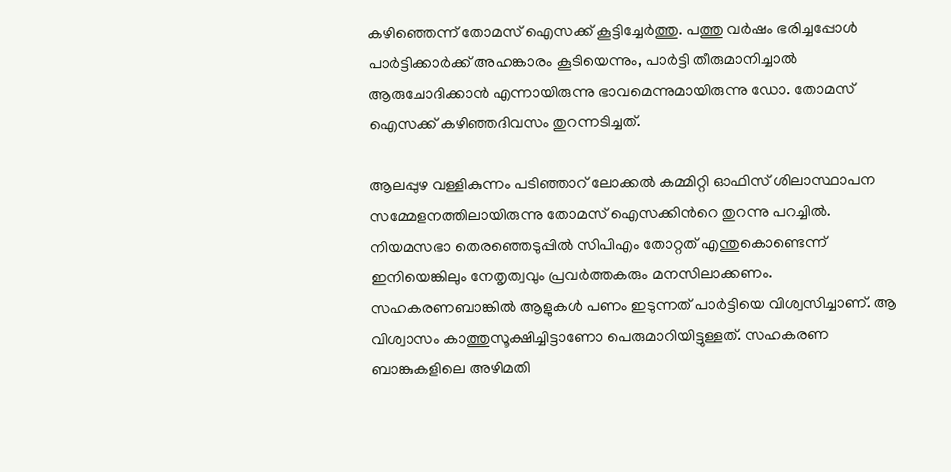കഴിഞ്ഞെന്ന് തോമസ് ഐസക്ക് കൂട്ടിച്ചേര്‍ത്തു. പത്തു വര്‍ഷം ഭരിച്ചപ്പോള്‍ പാര്‍ട്ടിക്കാര്‍ക്ക് അഹങ്കാരം കൂടിയെന്നും, പാര്‍ട്ടി തീരുമാനിച്ചാല്‍ ആരുചോദിക്കാന്‍ എന്നായിരുന്നു ഭാവമെന്നുമായിരുന്നു ഡോ. തോമസ് ഐസക്ക് കഴിഞ്ഞദിവസം തുറന്നടിച്ചത്.

ആലപ്പുഴ വള്ളികുന്നം പടിഞ്ഞാറ് ലോക്കൽ കമ്മിറ്റി ഓഫിസ് ശിലാസ്ഥാപന സമ്മേളനത്തിലായിരുന്നു തോമസ് ഐസക്കിന്‍റെ തുറന്നു പറച്ചിൽ. നിയമസഭാ തെരഞ്ഞെടുപ്പില്‍ സിപിഎം തോറ്റത് എന്തുകൊണ്ടെന്ന് ഇനിയെങ്കിലും നേതൃത്വവും പ്രവര്‍ത്തകരും മനസിലാക്കണം. സഹകരണബാങ്കില്‍ ആളുകള്‍ പണം ഇടുന്നത് പാര്‍ട്ടിയെ വിശ്വസിച്ചാണ്. ആ വിശ്വാസം കാത്തുസൂക്ഷിച്ചിട്ടാണോ പെരുമാറിയിട്ടുള്ളത്. സഹകരണ ബാങ്കുകളിലെ അഴിമതി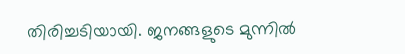തിരിച്ചടിയായി. ജനങ്ങളുടെ മുന്നില്‍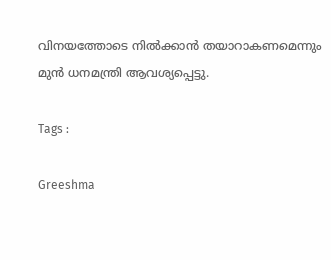വിനയത്തോടെ നില്‍ക്കാന്‍ തയാറാകണമെന്നും മുന്‍ ധനമന്ത്രി ആവശ്യപ്പെട്ടു.

Tags :

Greeshma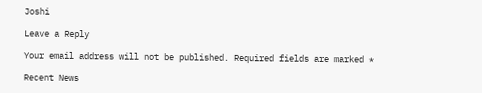Joshi

Leave a Reply

Your email address will not be published. Required fields are marked *

Recent News